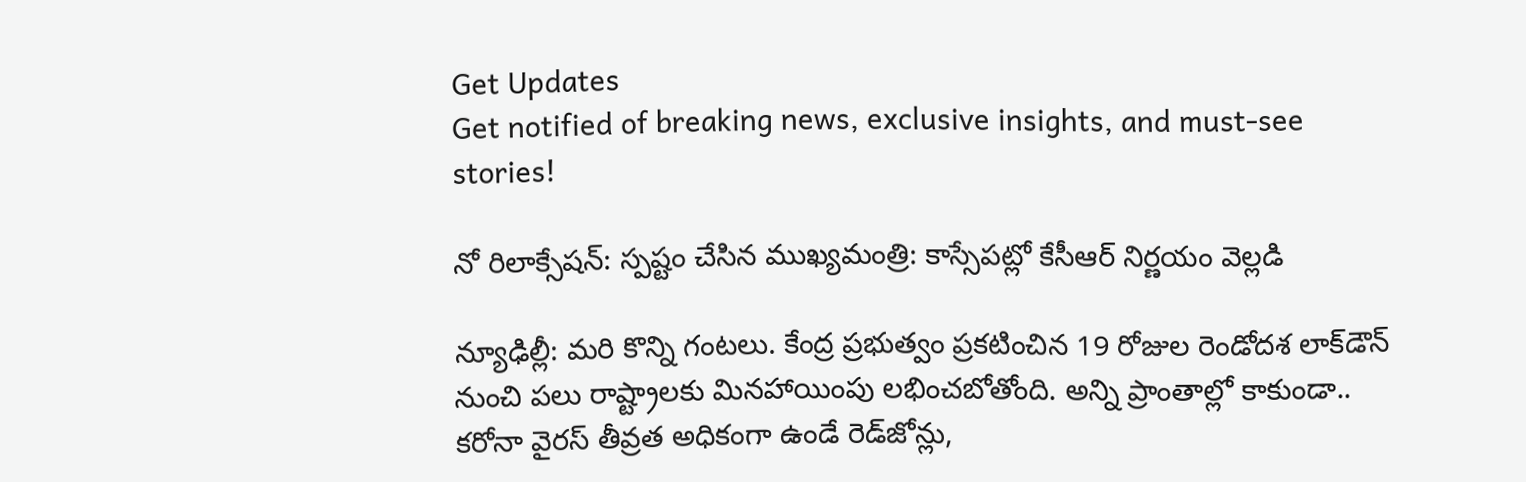Get Updates
Get notified of breaking news, exclusive insights, and must-see stories!

నో రిలాక్సేషన్: స్పష్టం చేసిన ముఖ్యమంత్రి: కాస్సేపట్లో కేసీఆర్ నిర్ణయం వెల్లడి

న్యూఢిల్లీ: మరి కొన్ని గంటలు. కేంద్ర ప్రభుత్వం ప్రకటించిన 19 రోజుల రెండోదశ లాక్‌డౌన్ నుంచి పలు రాష్ట్రాలకు మినహాయింపు లభించబోతోంది. అన్ని ప్రాంతాల్లో కాకుండా.. కరోనా వైరస్ తీవ్రత అధికంగా ఉండే రెడ్‌జోన్లు,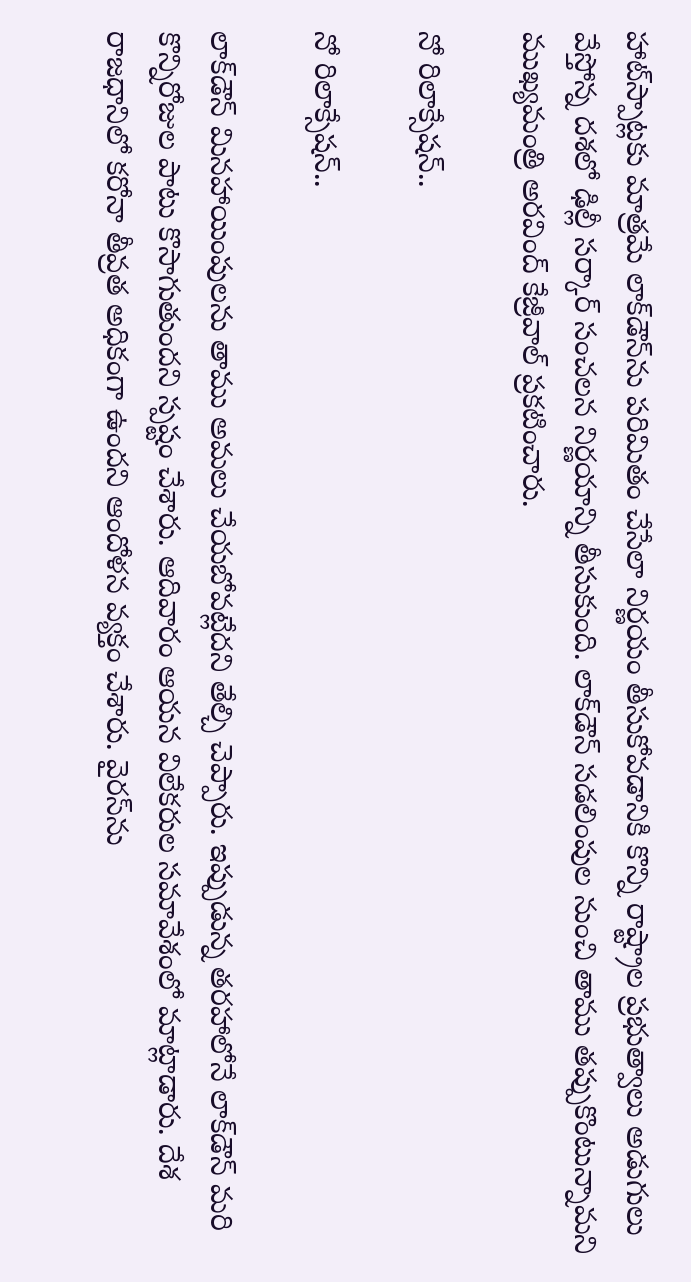హాట్‌స్పాట్లకు మాత్రమే లాక్‌డౌన్‌ను పరిమితం చేసేలా నిర్ణయం తీసుకోవడానికి కొన్ని రాష్ట్రాల ప్రభుత్వాలు అడుగులు వేస్తోన్న దశలో ఢిల్లీ సర్కార్ సంచలన నిర్ణయాన్ని తీసుకుంది. లాక్‌డౌన్ సడలింపుల నుంచి తాము తప్పుకొంటున్నామని ముఖ్యమంత్రి అరవింద్ కేజ్రీవాల్ ప్రకటించారు.

నో రిలాక్సేషన్..

నో రిలాక్సేషన్..

లాక్‌డౌన్ మినహాయింపులను తాము అమలు చేయబోవట్లేదని తేల్చి చెప్పారు. ఇప్పుడున్న తరహాలోనే లాక్‌డౌన్ మరి కొన్నిరోజుల పాటు కొసాగుతుందని స్పష్టం చేశారు. ఆదివారం ఆయన విలేకరుల సమావేశంలో మాట్లాడారు. దేశ రాజధానిలో కరోనా తీవ్రత అధికంగా ఉందని ఆందోళన వ్యక్తం చేశారు. వైరస్‌ను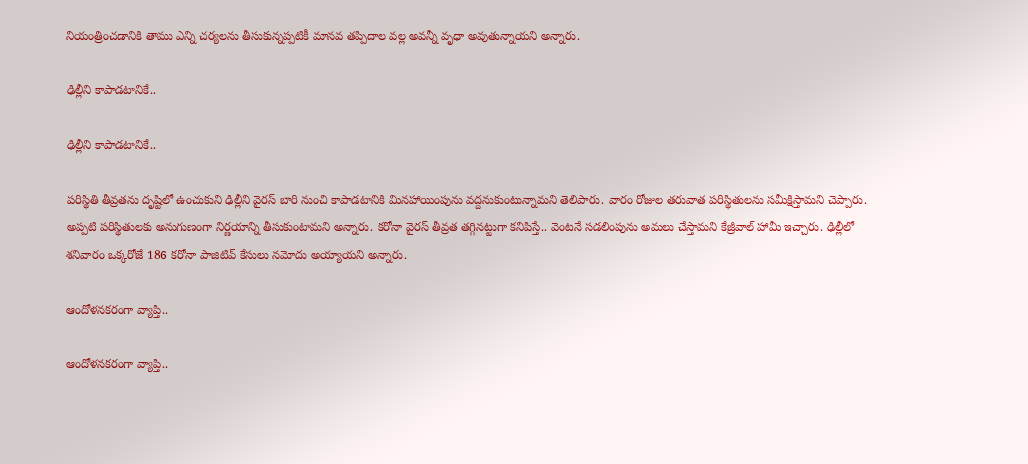నియంత్రించడానికి తాము ఎన్ని చర్యలను తీసుకున్నప్పటికీ మానవ తప్పిదాల వల్ల అవన్నీ వృధా అవుతున్నాయని అన్నారు.

ఢిల్లీని కాపాడటానికే..

ఢిల్లీని కాపాడటానికే..

పరిస్థితి తీవ్రతను దృష్టిలో ఉంచుకుని ఢిల్లీని వైరస్ బారి నుంచి కాపాడటానికి మినహాయింపును వద్దనుకుంటున్నామని తెలిపారు. వారం రోజుల తరువాత పరిస్థితులను సమీక్షిస్తామని చెప్పారు. అప్పటి పరిస్థితులకు అనుగుణంగా నిర్ణయాన్ని తీసుకుంటామని అన్నారు. కరోనా వైరస్ తీవ్రత తగ్గినట్టుగా కనిపిస్తే.. వెంటనే సడలింపును అమలు చేస్తామని కేజ్రీవాల్ హామీ ఇచ్చారు. ఢిల్లీలో శనివారం ఒక్కరోజే 186 కరోనా పాజిటివ్ కేసులు నమోదు అయ్యాయని అన్నారు.

ఆందోళనకరంగా వ్యాప్తి..

ఆందోళనకరంగా వ్యాప్తి..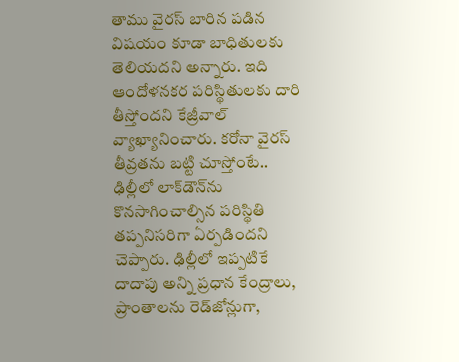తాము వైరస్ బారిన పడిన విషయం కూడా బాధితులకు తెలియదని అన్నారు. ఇది ఆందోళనకర పరిస్థితులకు దారి తీస్తోందని కేజ్రీవాల్ వ్యాఖ్యానించారు. కరోనా వైరస్ తీవ్రతను బట్టి చూస్తోంటే.. ఢిల్లీలో లాక్‌డౌన్‌ను కొనసాగించాల్సిన పరిస్థితి తప్పనిసరిగా ఏర్పడిందని చెప్పారు. ఢిల్లీలో ఇప్పటికే దాదాపు అన్ని ప్రధాన కేంద్రాలు, ప్రాంతాలను రెడ్‌జోన్లుగా,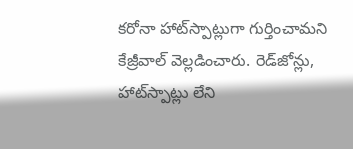కరోనా హాట్‌స్పాట్లుగా గుర్తించామని కేజ్రీవాల్ వెల్లడించారు. రెడ్‌జోన్లు, హాట్‌స్పాట్లు లేని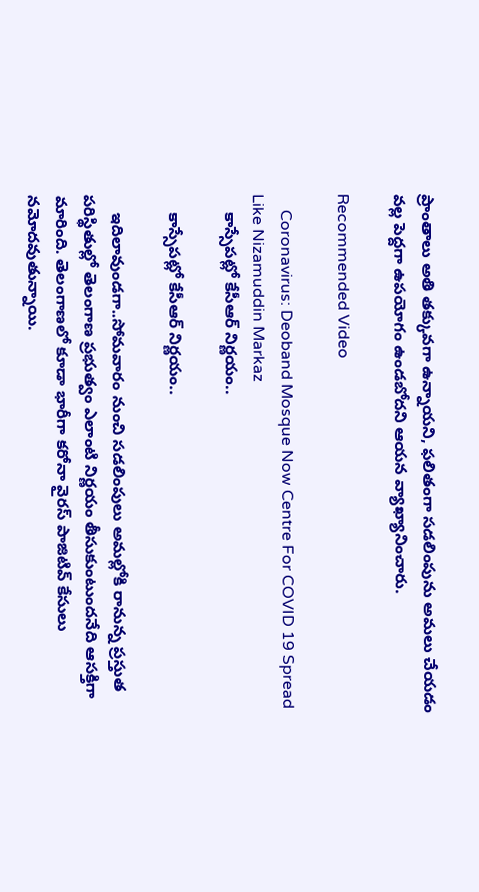ప్రాంతాలు అతి తక్కువగా ఉన్నాయని, ఫలితంగా సడలింపును అమలు చేయడం వల్ల పెద్దగా ఉపయోగం ఉండబోదని ఆయన వ్యాఖ్యానించారు.

Recommended Video

    Coronavirus: Deoband Mosque Now Centre For COVID 19 Spread Like Nizamuddin Markaz
    కాస్సేపట్లో కేసీఆర్ నిర్ణయం..

    కాస్సేపట్లో కేసీఆర్ నిర్ణయం..

    ఇదిలావుండగా..సోమవారం నుంచి సడలింపులు అమల్లోకి రానున్న ప్రస్తుత పరిస్థితుల్లో తెలంగాణ ప్రభుత్వం ఎలాంటి నిర్ణయం తీసుకుంటుందనేది ఆసక్తిగా మారింది. తెలంగాణలో కూడా భారీగా కరోనా వైరస్ పాజిటివ్ కేసులు నమోదవుతున్నాయి.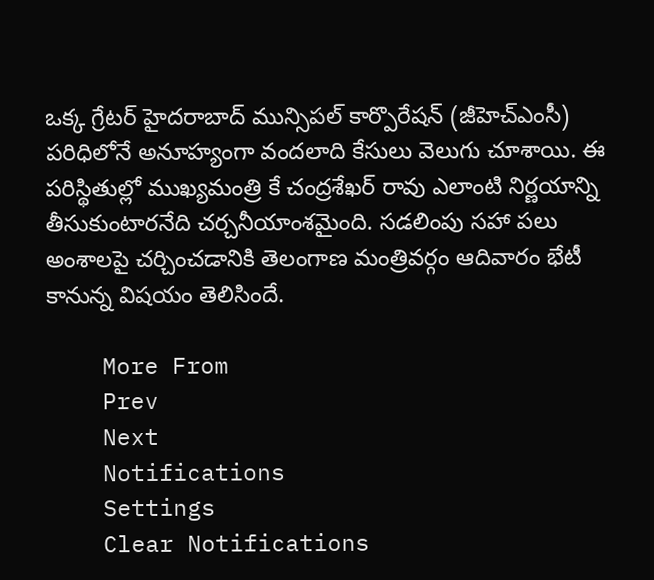ఒక్క గ్రేటర్ హైదరాబాద్ మున్సిపల్ కార్పొరేషన్ (జీహెచ్ఎంసీ) పరిధిలోనే అనూహ్యంగా వందలాది కేసులు వెలుగు చూశాయి. ఈ పరిస్థితుల్లో ముఖ్యమంత్రి కే చంద్రశేఖర్ రావు ఎలాంటి నిర్ణయాన్ని తీసుకుంటారనేది చర్చనీయాంశమైంది. సడలింపు సహా పలు అంశాలపై చర్చించడానికి తెలంగాణ మంత్రివర్గం ఆదివారం భేటీ కానున్న విషయం తెలిసిందే.

    More From
    Prev
    Next
    Notifications
    Settings
    Clear Notifications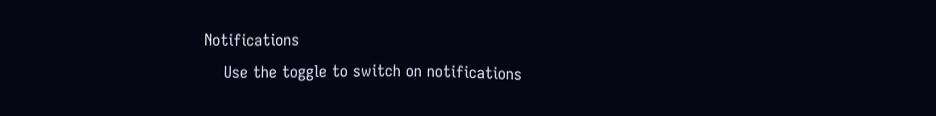Notifications
    Use the toggle to switch on notifications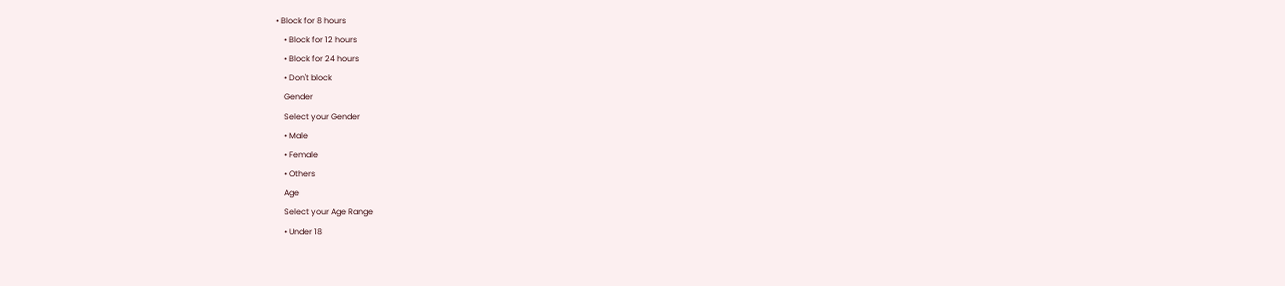• Block for 8 hours
    • Block for 12 hours
    • Block for 24 hours
    • Don't block
    Gender
    Select your Gender
    • Male
    • Female
    • Others
    Age
    Select your Age Range
    • Under 18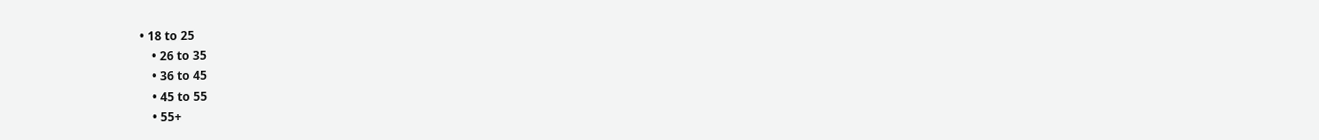• 18 to 25
    • 26 to 35
    • 36 to 45
    • 45 to 55
    • 55+